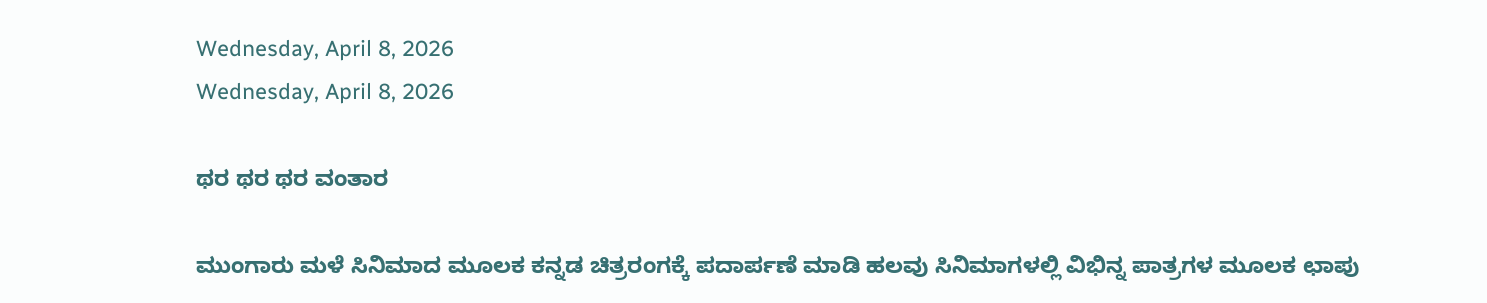Wednesday, April 8, 2026
Wednesday, April 8, 2026

ಥರ ಥರ ಥರ ವಂತಾರ

ಮುಂಗಾರು ಮಳೆ ಸಿನಿಮಾದ ಮೂಲಕ ಕನ್ನಡ ಚಿತ್ರರಂಗಕ್ಕೆ ಪದಾರ್ಪಣೆ ಮಾಡಿ ಹಲವು ಸಿನಿಮಾಗಳಲ್ಲಿ ವಿಭಿನ್ನ ಪಾತ್ರಗಳ ಮೂಲಕ ಛಾಪು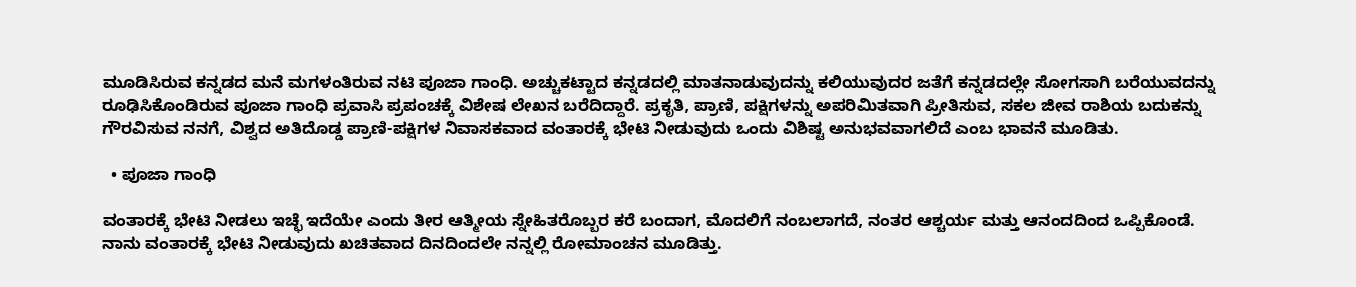ಮೂಡಿಸಿರುವ ಕನ್ನಡದ ಮನೆ ಮಗಳಂತಿರುವ ನಟಿ ಪೂಜಾ ಗಾಂಧಿ. ಅಚ್ಚುಕಟ್ಟಾದ ಕನ್ನಡದಲ್ಲಿ ಮಾತನಾಡುವುದನ್ನು ಕಲಿಯುವುದರ ಜತೆಗೆ ಕನ್ನಡದಲ್ಲೇ ಸೋಗಸಾಗಿ ಬರೆಯುವದನ್ನು ರೂಢಿಸಿಕೊಂಡಿರುವ ಪೂಜಾ ಗಾಂಧಿ ಪ್ರವಾಸಿ ಪ್ರಪಂಚಕ್ಕೆ ವಿಶೇಷ ಲೇಖನ ಬರೆದಿದ್ದಾರೆ. ಪ್ರಕೃತಿ, ಪ್ರಾಣಿ, ಪಕ್ಷಿಗಳನ್ನು ಅಪರಿಮಿತವಾಗಿ ಪ್ರೀತಿಸುವ, ಸಕಲ ಜೀವ ರಾಶಿಯ ಬದುಕನ್ನು ಗೌರವಿಸುವ ನನಗೆ, ವಿಶ್ವದ ಅತಿದೊಡ್ಡ ಪ್ರಾಣಿ-ಪಕ್ಷಿಗಳ ನಿವಾಸಕವಾದ ವಂತಾರಕ್ಕೆ ಭೇಟಿ ನೀಡುವುದು ಒಂದು ವಿಶಿಷ್ಟ ಅನುಭವವಾಗಲಿದೆ ಎಂಬ ಭಾವನೆ ಮೂಡಿತು.

  • ಪೂಜಾ ಗಾಂಧಿ

ವಂತಾರಕ್ಕೆ ಭೇಟಿ ನೀಡಲು ಇಚ್ಛೆ ಇದೆಯೇ ಎಂದು ತೀರ ಆತ್ಮೀಯ ಸ್ನೇಹಿತರೊಬ್ಬರ ಕರೆ ಬಂದಾಗ, ಮೊದಲಿಗೆ ನಂಬಲಾಗದೆ, ನಂತರ ಆಶ್ಚರ್ಯ ಮತ್ತು ಆನಂದದಿಂದ ಒಪ್ಪಿಕೊಂಡೆ. ನಾನು ವಂತಾರಕ್ಕೆ ಭೇಟಿ ನೀಡುವುದು ಖಚಿತವಾದ ದಿನದಿಂದಲೇ ನನ್ನಲ್ಲಿ ರೋಮಾಂಚನ ಮೂಡಿತ್ತು.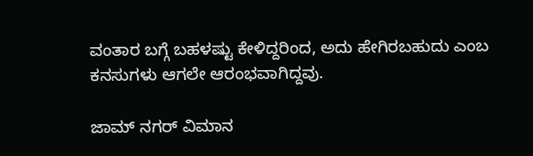ವಂತಾರ ಬಗ್ಗೆ ಬಹಳಷ್ಟು ಕೇಳಿದ್ದರಿಂದ, ಅದು ಹೇಗಿರಬಹುದು ಎಂಬ ಕನಸುಗಳು ಆಗಲೇ ಆರಂಭವಾಗಿದ್ದವು.

ಜಾಮ್ ನಗರ್ ವಿಮಾನ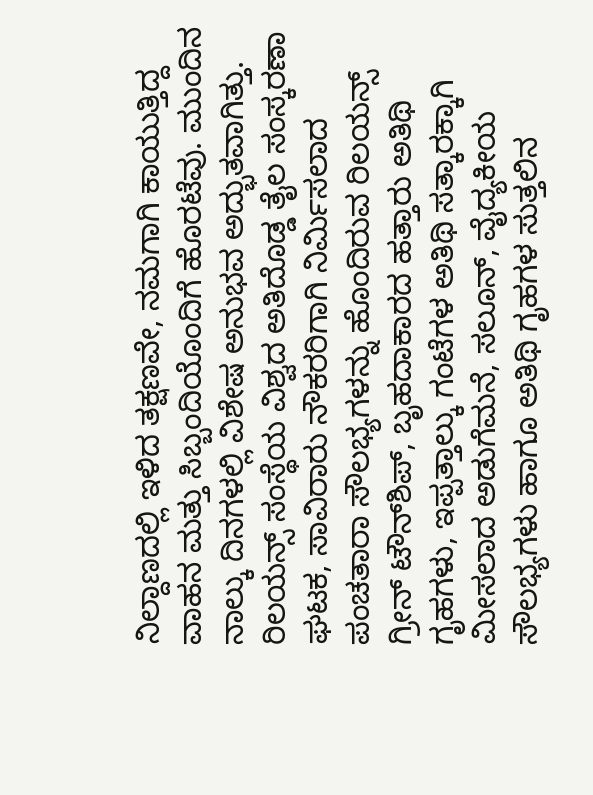ನಿಲ್ದಾಣದಲ್ಲಿ ಇಳಿದ ತಕ್ಷಣವೇ, ನಮಗಾಗಿ ಕಾಯುತ್ತಿದ್ದ ವಾಹನ ಮತ್ತು ಸಿಬ್ಬಂದಿಯೊಂದಿಗೆ ಹೊರಟೆವು. ಮುಂದಿನ ನಾಲ್ಕು ದಿನಗಳಲ್ಲಿ ವಿಶೇಷ ಅನುಭವ ಅದ್ಭುತವಾಗಿತ್ತು. ರಿಲಯನ್ಸ್ ಸಂಸ್ಥೆಯ ವಿಶ್ವದ ಅತಿದೊಡ್ಡ ತೈಲ ಸಂಸ್ಕರಣಾ ಘಟಕ, ಸಾವಿರಾರು ನೌಕರರಿಗಾಗಿ ನಿರ್ಮಿಸಲಾದ ಪಂಚತಾರಾ ಸೌಲಭ್ಯಗಳನ್ನು ಹೊಂದಿರುವ ರಿಲಯನ್ಸ್ ಗ್ರೀನ್ ಟೌನ್‌ಶಿಪ್, ಬೃಹದಾಕಾರದ ಹತ್ತಾರು ಅತಿಥಿ ಗೃಹಗಳು, ಇಪ್ಪತ್ತಾಲ್ಕು ಗಂಟೆಗಳ ಅತಿಥಿ ಸತ್ಕಾರಕ್ಕಾಗಿ ಮೀಸಲಾದ ಅಡುಗೆಮನೆ, ಸಲೂನ್, ವೈದ್ಯಕೀಯ ಸೌಲಭ್ಯಗಳು ಹಾಗೂ ಅತಿಥಿ ಗೃಹಗಳ ಸುತ್ತಲಿನ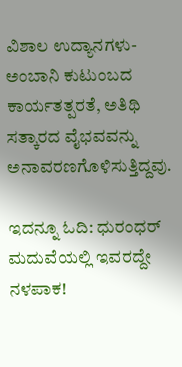ವಿಶಾಲ ಉದ್ಯಾನಗಳು- ಅಂಬಾನಿ ಕುಟುಂಬದ ಕಾರ್ಯತತ್ಪರತೆ, ಅತಿಥಿ ಸತ್ಕಾರದ ವೈಭವವನ್ನು ಅನಾವರಣಗೊಳಿಸುತ್ತಿದ್ದವು.

ಇದನ್ನೂ ಓದಿ: ಧುರಂಧರ್ ಮದುವೆಯಲ್ಲಿ ಇವರದ್ದೇ ನಳಪಾಕ!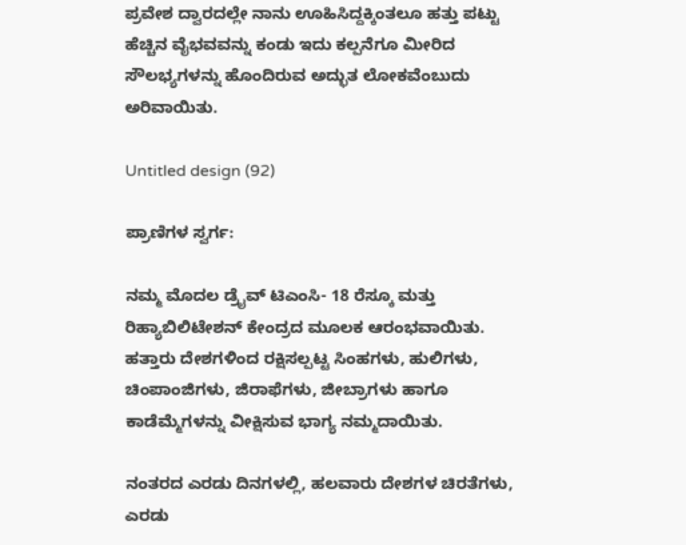ಪ್ರವೇಶ ದ್ವಾರದಲ್ಲೇ ನಾನು ಊಹಿಸಿದ್ದಕ್ಕಿಂತಲೂ ಹತ್ತು ಪಟ್ಟು ಹೆಚ್ಚಿನ ವೈಭವವನ್ನು ಕಂಡು ಇದು ಕಲ್ಪನೆಗೂ ಮೀರಿದ ಸೌಲಭ್ಯಗಳನ್ನು ಹೊಂದಿರುವ ಅದ್ಭುತ ಲೋಕವೆಂಬುದು ಅರಿವಾಯಿತು.

Untitled design (92)

ಪ್ರಾಣಿಗಳ ಸ್ವರ್ಗ:

ನಮ್ಮ ಮೊದಲ ಡ್ರೈವ್ ಟಿಎಂಸಿ- 18 ರೆಸ್ಕೂ ಮತ್ತು ರಿಹ್ಯಾಬಿಲಿಟೇಶನ್‌ ಕೇಂದ್ರದ ಮೂಲಕ ಆರಂಭವಾಯಿತು. ಹತ್ತಾರು ದೇಶಗಳಿಂದ ರಕ್ಷಿಸಲ್ಪಟ್ಟ ಸಿಂಹಗಳು, ಹುಲಿಗಳು, ಚಿಂಪಾಂಜಿಗಳು, ಜಿರಾಫೆಗಳು, ಜೀಬ್ರಾಗಳು ಹಾಗೂ ಕಾಡೆಮ್ಮೆಗಳನ್ನು ವೀಕ್ಷಿಸುವ ಭಾಗ್ಯ ನಮ್ಮದಾಯಿತು.

ನಂತರದ ಎರಡು ದಿನಗಳಲ್ಲಿ, ಹಲವಾರು ದೇಶಗಳ ಚಿರತೆಗಳು, ಎರಡು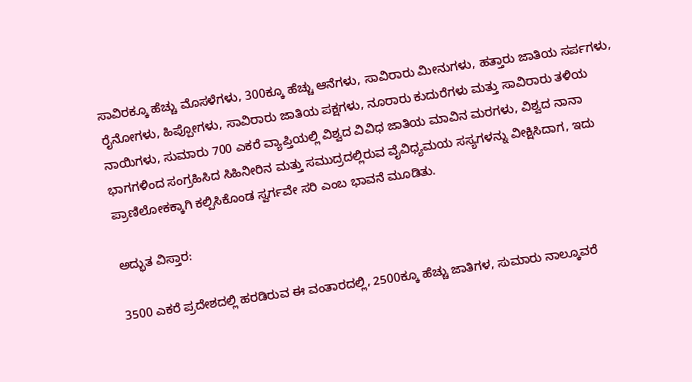ಸಾವಿರಕ್ಕೂ ಹೆಚ್ಚು ಮೊಸಳೆಗಳು, 300ಕ್ಕೂ ಹೆಚ್ಚು ಆನೆಗಳು, ಸಾವಿರಾರು ಮೀನುಗಳು, ಹತ್ತಾರು ಜಾತಿಯ ಸರ್ಪಗಳು, ರೈನೋಗಳು, ಹಿಪ್ಪೋಗಳು, ಸಾವಿರಾರು ಜಾತಿಯ ಪಕ್ಷಗಳು, ನೂರಾರು ಕುದುರೆಗಳು ಮತ್ತು ಸಾವಿರಾರು ತಳಿಯ ನಾಯಿಗಳು, ಸುಮಾರು 700 ಎಕರೆ ವ್ಯಾಪ್ತಿಯಲ್ಲಿ ವಿಶ್ವದ ವಿವಿಧ ಜಾತಿಯ ಮಾವಿನ ಮರಗಳು, ವಿಶ್ವದ ನಾನಾ ಭಾಗಗಳಿಂದ ಸಂಗ್ರಹಿಸಿದ ಸಿಹಿನೀರಿನ ಮತ್ತು ಸಮುದ್ರದಲ್ಲಿರುವ ವೈವಿಧ್ಯಮಯ ಸಸ್ಯಗಳನ್ನು ವೀಕ್ಷಿಸಿದಾಗ, ಇದು ಪ್ರಾಣಿಲೋಕಕ್ಕಾಗಿ ಕಲ್ಪಿಸಿಕೊಂಡ ಸ್ವರ್ಗವೇ ಸರಿ ಎಂಬ ಭಾವನೆ ಮೂಡಿತು.

ಅದ್ಭುತ ವಿಸ್ತಾರ:

3500 ಎಕರೆ ಪ್ರದೇಶದಲ್ಲಿ ಹರಡಿರುವ ಈ ವಂತಾರದಲ್ಲಿ, 2500ಕ್ಕೂ ಹೆಚ್ಚು ಜಾತಿಗಳ, ಸುಮಾರು ನಾಲ್ಕೂವರೆ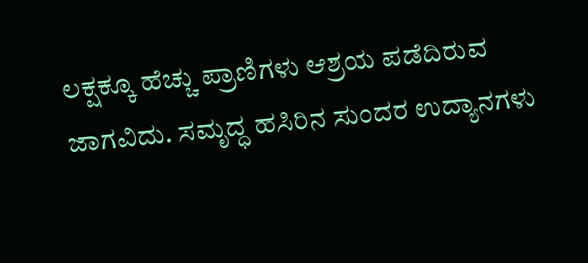ಲಕ್ಷಕ್ಕೂ ಹೆಚ್ಚು ಪ್ರಾಣಿಗಳು ಆಶ್ರಯ ಪಡೆದಿರುವ ಜಾಗವಿದು. ಸಮೃದ್ಧ ಹಸಿರಿನ ಸುಂದರ ಉದ್ಯಾನಗಳು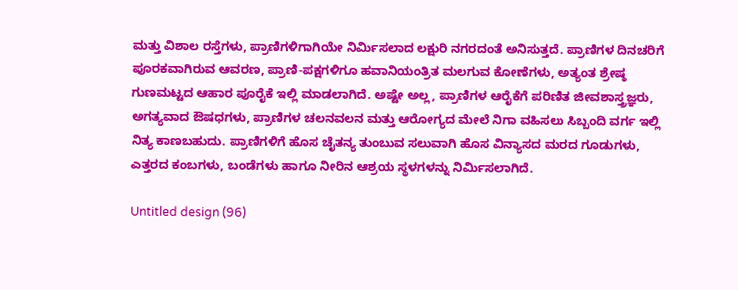ಮತ್ತು ವಿಶಾಲ ರಸ್ತೆಗಳು, ಪ್ರಾಣಿಗಳಿಗಾಗಿಯೇ ನಿರ್ಮಿಸಲಾದ ಲಕ್ಷುರಿ ನಗರದಂತೆ ಅನಿಸುತ್ತದೆ. ಪ್ರಾಣಿಗಳ ದಿನಚರಿಗೆ ಪೂರಕವಾಗಿರುವ ಆವರಣ, ಪ್ರಾಣಿ-ಪಕ್ಷಗಳಿಗೂ ಹವಾನಿಯಂತ್ರಿತ ಮಲಗುವ ಕೋಣೆಗಳು, ಅತ್ಯಂತ ಶ್ರೇಷ್ಠ ಗುಣಮಟ್ಟದ ಆಹಾರ ಪೂರೈಕೆ ಇಲ್ಲಿ ಮಾಡಲಾಗಿದೆ. ಅಷ್ಟೇ ಅಲ್ಲ, ಪ್ರಾಣಿಗಳ ಆರೈಕೆಗೆ ಪರಿಣಿತ ಜೀವಶಾಸ್ತ್ರಜ್ಞರು, ಅಗತ್ಯವಾದ ಔಷಧಗಳು, ಪ್ರಾಣಿಗಳ ಚಲನವಲನ ಮತ್ತು ಆರೋಗ್ಯದ ಮೇಲೆ ನಿಗಾ ವಹಿಸಲು ಸಿಬ್ಬಂದಿ ವರ್ಗ ಇಲ್ಲಿ ನಿತ್ಯ ಕಾಣಬಹುದು. ಪ್ರಾಣಿಗಳಿಗೆ ಹೊಸ ಚೈತನ್ಯ ತುಂಬುವ ಸಲುವಾಗಿ ಹೊಸ ವಿನ್ಯಾಸದ ಮರದ ಗೂಡುಗಳು, ಎತ್ತರದ ಕಂಬಗಳು, ಬಂಡೆಗಳು ಹಾಗೂ ನೀರಿನ ಆಶ್ರಯ ಸ್ಥಳಗಳನ್ನು ನಿರ್ಮಿಸಲಾಗಿದೆ.

Untitled design (96)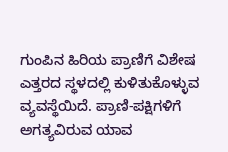ಗುಂಪಿನ ಹಿರಿಯ ಪ್ರಾಣಿಗೆ ವಿಶೇಷ ಎತ್ತರದ ಸ್ಥಳದಲ್ಲಿ ಕುಳಿತುಕೊಳ್ಳುವ ವ್ಯವಸ್ಥೆಯಿದೆ. ಪ್ರಾಣಿ-ಪಕ್ಷಿಗಳಿಗೆ ಅಗತ್ಯವಿರುವ ಯಾವ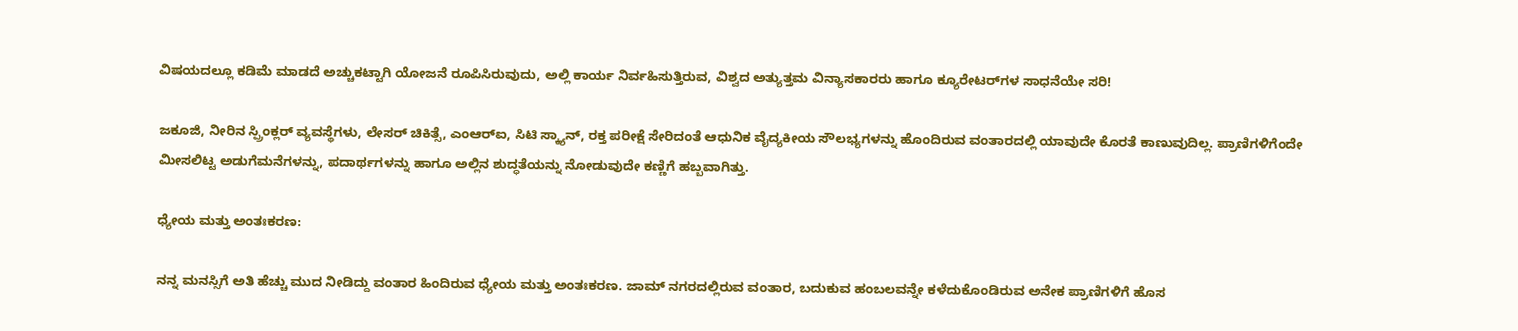ವಿಷಯದಲ್ಲೂ ಕಡಿಮೆ ಮಾಡದೆ ಅಚ್ಚುಕಟ್ಟಾಗಿ ಯೋಜನೆ ರೂಪಿಸಿರುವುದು, ಅಲ್ಲಿ ಕಾರ್ಯ ನಿರ್ವಹಿಸುತ್ತಿರುವ, ವಿಶ್ವದ ಅತ್ಯುತ್ತಮ ವಿನ್ಯಾಸಕಾರರು ಹಾಗೂ ಕ್ಯೂರೇಟರ್‌ಗಳ ಸಾಧನೆಯೇ ಸರಿ!

ಜಕೂಜಿ, ನೀರಿನ ಸ್ಪ್ರಿಂಕ್ಲರ್ ವ್ಯವಸ್ಥೆಗಳು, ಲೇಸರ್ ಚಿಕಿತ್ಸೆ, ಎಂಆರ್‌ಐ, ಸಿಟಿ ಸ್ಕ್ಯಾನ್, ರಕ್ತ ಪರೀಕ್ಷೆ ಸೇರಿದಂತೆ ಆಧುನಿಕ ವೈದ್ಯಕೀಯ ಸೌಲಭ್ಯಗಳನ್ನು ಹೊಂದಿರುವ ವಂತಾರದಲ್ಲಿ ಯಾವುದೇ ಕೊರತೆ ಕಾಣುವುದಿಲ್ಲ. ಪ್ರಾಣಿಗಳಿಗೆಂದೇ ಮೀಸಲಿಟ್ಟ ಅಡುಗೆಮನೆಗಳನ್ನು, ಪದಾರ್ಥಗಳನ್ನು ಹಾಗೂ ಅಲ್ಲಿನ ಶುದ್ಧತೆಯನ್ನು ನೋಡುವುದೇ ಕಣ್ಣಿಗೆ ಹಬ್ಬವಾಗಿತ್ತು.

ಧ್ಯೇಯ ಮತ್ತು ಅಂತಃಕರಣ:

ನನ್ನ ಮನಸ್ಸಿಗೆ ಅತಿ ಹೆಚ್ಚು ಮುದ ನೀಡಿದ್ದು ವಂತಾರ ಹಿಂದಿರುವ ಧ್ಯೇಯ ಮತ್ತು ಅಂತಃಕರಣ. ಜಾಮ್ ನಗರದಲ್ಲಿರುವ ವಂತಾರ, ಬದುಕುವ ಹಂಬಲವನ್ನೇ ಕಳೆದುಕೊಂಡಿರುವ ಅನೇಕ ಪ್ರಾಣಿಗಳಿಗೆ ಹೊಸ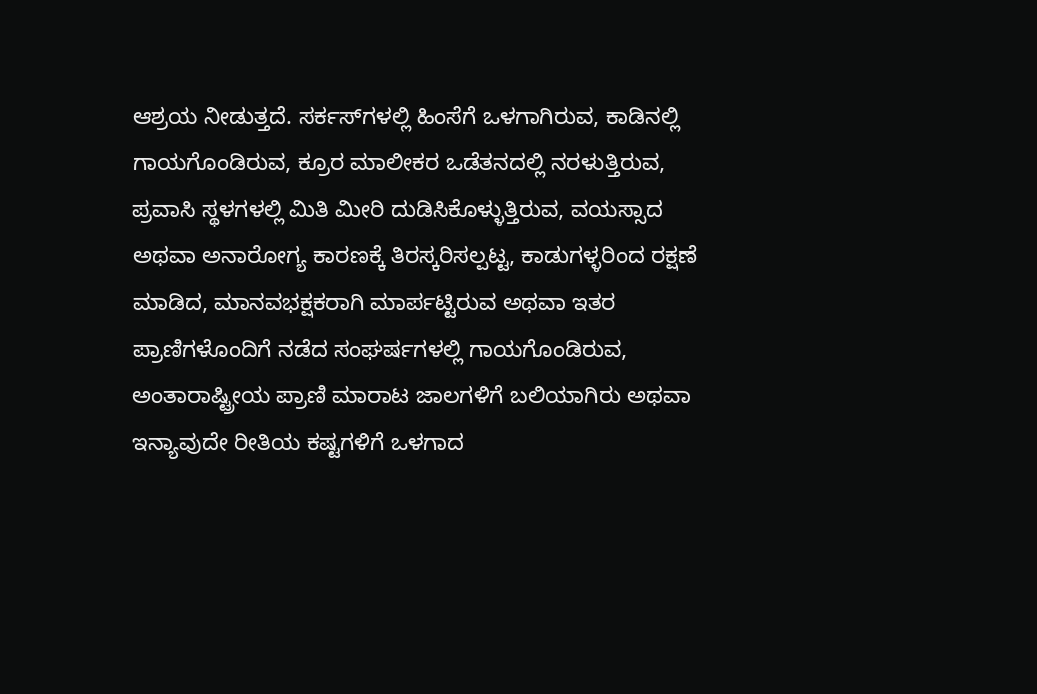ಆಶ್ರಯ ನೀಡುತ್ತದೆ. ಸರ್ಕಸ್‌ಗಳಲ್ಲಿ ಹಿಂಸೆಗೆ ಒಳಗಾಗಿರುವ, ಕಾಡಿನಲ್ಲಿ ಗಾಯಗೊಂಡಿರುವ, ಕ್ರೂರ ಮಾಲೀಕರ ಒಡೆತನದಲ್ಲಿ ನರಳುತ್ತಿರುವ, ಪ್ರವಾಸಿ ಸ್ಥಳಗಳಲ್ಲಿ ಮಿತಿ ಮೀರಿ ದುಡಿಸಿಕೊಳ್ಳುತ್ತಿರುವ, ವಯಸ್ಸಾದ ಅಥವಾ ಅನಾರೋಗ್ಯ ಕಾರಣಕ್ಕೆ ತಿರಸ್ಕರಿಸಲ್ಪಟ್ಟ, ಕಾಡುಗಳ್ಳರಿಂದ ರಕ್ಷಣೆ ಮಾಡಿದ, ಮಾನವಭಕ್ಷಕರಾಗಿ ಮಾರ್ಪಟ್ಟಿರುವ ಅಥವಾ ಇತರ ಪ್ರಾಣಿಗಳೊಂದಿಗೆ ನಡೆದ ಸಂಘರ್ಷಗಳಲ್ಲಿ ಗಾಯಗೊಂಡಿರುವ, ಅಂತಾರಾಷ್ಟ್ರೀಯ ಪ್ರಾಣಿ ಮಾರಾಟ ಜಾಲಗಳಿಗೆ ಬಲಿಯಾಗಿರು ಅಥವಾ ಇನ್ಯಾವುದೇ ರೀತಿಯ ಕಷ್ಟಗಳಿಗೆ ಒಳಗಾದ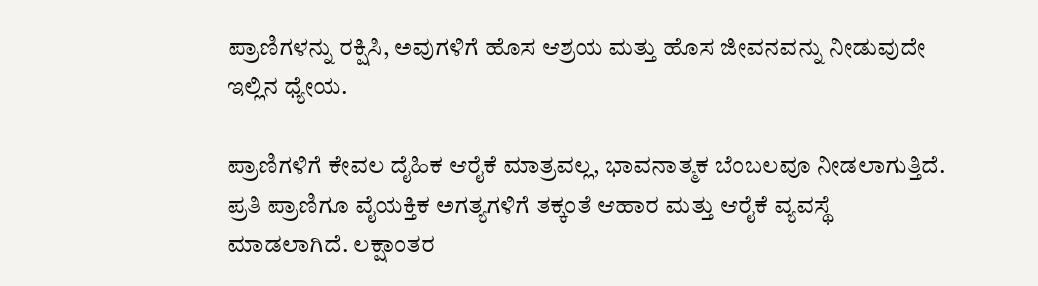ಪ್ರಾಣಿಗಳನ್ನು ರಕ್ಷಿಸಿ, ಅವುಗಳಿಗೆ ಹೊಸ ಆಶ್ರಯ ಮತ್ತು ಹೊಸ ಜೀವನವನ್ನು ನೀಡುವುದೇ ಇಲ್ಲಿನ ಧ್ಯೇಯ.

ಪ್ರಾಣಿಗಳಿಗೆ ಕೇವಲ ದೈಹಿಕ ಆರೈಕೆ ಮಾತ್ರವಲ್ಲ, ಭಾವನಾತ್ಮಕ ಬೆಂಬಲವೂ ನೀಡಲಾಗುತ್ತಿದೆ. ಪ್ರತಿ ಪ್ರಾಣಿಗೂ ವೈಯಕ್ತಿಕ ಅಗತ್ಯಗಳಿಗೆ ತಕ್ಕಂತೆ ಆಹಾರ ಮತ್ತು ಆರೈಕೆ ವ್ಯವಸ್ಥೆ ಮಾಡಲಾಗಿದೆ. ಲಕ್ಷಾಂತರ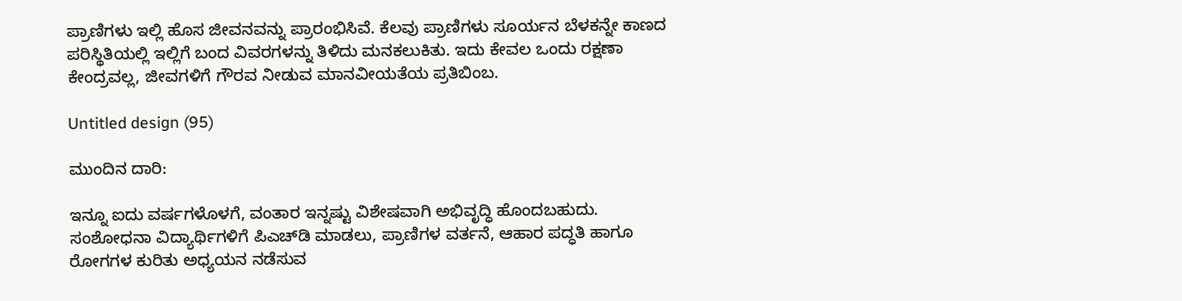ಪ್ರಾಣಿಗಳು ಇಲ್ಲಿ ಹೊಸ ಜೀವನವನ್ನು ಪ್ರಾರಂಭಿಸಿವೆ. ಕೆಲವು ಪ್ರಾಣಿಗಳು ಸೂರ್ಯನ ಬೆಳಕನ್ನೇ ಕಾಣದ ಪರಿಸ್ಥಿತಿಯಲ್ಲಿ ಇಲ್ಲಿಗೆ ಬಂದ ವಿವರಗಳನ್ನು ತಿಳಿದು ಮನಕಲುಕಿತು. ಇದು ಕೇವಲ ಒಂದು ರಕ್ಷಣಾ ಕೇಂದ್ರವಲ್ಲ, ಜೀವಗಳಿಗೆ ಗೌರವ ನೀಡುವ ಮಾನವೀಯತೆಯ ಪ್ರತಿಬಿಂಬ.

Untitled design (95)

ಮುಂದಿನ ದಾರಿ:

ಇನ್ನೂ ಐದು ವರ್ಷಗಳೊಳಗೆ, ವಂತಾರ ಇನ್ನಷ್ಟು ವಿಶೇಷವಾಗಿ ಅಭಿವೃದ್ಧಿ ಹೊಂದಬಹುದು. ಸಂಶೋಧನಾ ವಿದ್ಯಾರ್ಥಿಗಳಿಗೆ ಪಿಎಚ್‌ಡಿ ಮಾಡಲು, ಪ್ರಾಣಿಗಳ ವರ್ತನೆ, ಆಹಾರ ಪದ್ಧತಿ ಹಾಗೂ ರೋಗಗಳ ಕುರಿತು ಅಧ್ಯಯನ ನಡೆಸುವ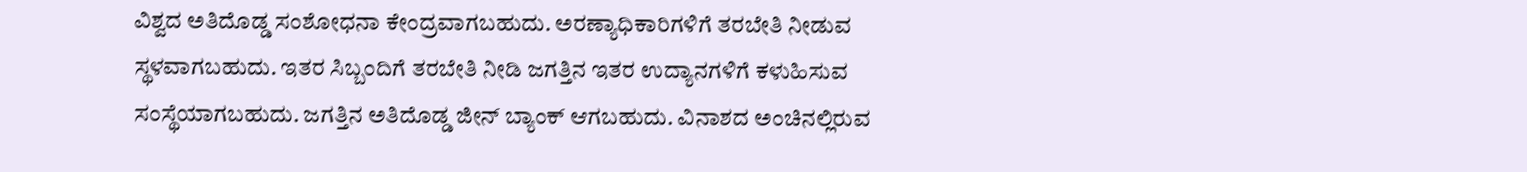ವಿಶ್ವದ ಅತಿದೊಡ್ಡ ಸಂಶೋಧನಾ ಕೇಂದ್ರವಾಗಬಹುದು. ಅರಣ್ಯಾಧಿಕಾರಿಗಳಿಗೆ ತರಬೇತಿ ನೀಡುವ ಸ್ಥಳವಾಗಬಹುದು. ಇತರ ಸಿಬ್ಬಂದಿಗೆ ತರಬೇತಿ ನೀಡಿ ಜಗತ್ತಿನ ಇತರ ಉದ್ಯಾನಗಳಿಗೆ ಕಳುಹಿಸುವ ಸಂಸ್ಥೆಯಾಗಬಹುದು. ಜಗತ್ತಿನ ಅತಿದೊಡ್ಡ ಜೀನ್ ಬ್ಯಾಂಕ್ ಆಗಬಹುದು. ವಿನಾಶದ ಅಂಚಿನಲ್ಲಿರುವ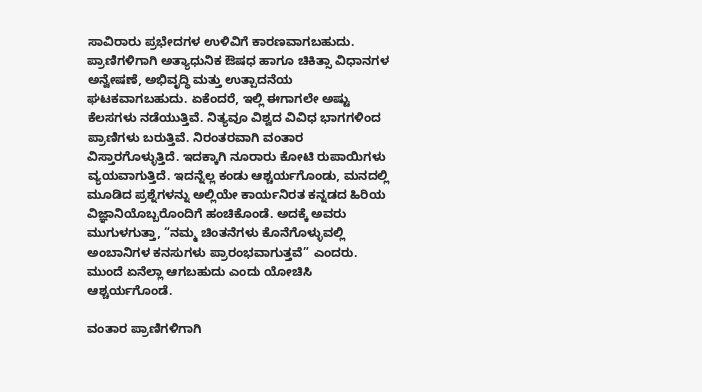ಸಾವಿರಾರು ಪ್ರಭೇದಗಳ ಉಳಿವಿಗೆ ಕಾರಣವಾಗಬಹುದು. ಪ್ರಾಣಿಗಳಿಗಾಗಿ ಅತ್ಯಾಧುನಿಕ ಔಷಧ ಹಾಗೂ ಚಿಕಿತ್ಸಾ ವಿಧಾನಗಳ ಅನ್ವೇಷಣೆ, ಅಭಿವೃದ್ಧಿ ಮತ್ತು ಉತ್ಪಾದನೆಯ ಘಟಕವಾಗಬಹುದು. ಏಕೆಂದರೆ, ಇಲ್ಲಿ ಈಗಾಗಲೇ ಅಷ್ಟು ಕೆಲಸಗಳು ನಡೆಯುತ್ತಿವೆ. ನಿತ್ಯವೂ ವಿಶ್ವದ ವಿವಿಧ ಭಾಗಗಳಿಂದ ಪ್ರಾಣಿಗಳು ಬರುತ್ತಿವೆ. ನಿರಂತರವಾಗಿ ವಂತಾರ ವಿಸ್ತಾರಗೊಳ್ಳುತ್ತಿದೆ. ಇದಕ್ಕಾಗಿ ನೂರಾರು ಕೋಟಿ ರುಪಾಯಿಗಳು ವ್ಯಯವಾಗುತ್ತಿದೆ. ಇದನ್ನೆಲ್ಲ ಕಂಡು ಆಶ್ಚರ್ಯಗೊಂಡು, ಮನದಲ್ಲಿ ಮೂಡಿದ ಪ್ರಶ್ನೆಗಳನ್ನು ಅಲ್ಲಿಯೇ ಕಾರ್ಯನಿರತ ಕನ್ನಡದ ಹಿರಿಯ ವಿಜ್ಞಾನಿಯೊಬ್ಬರೊಂದಿಗೆ ಹಂಚಿಕೊಂಡೆ. ಅದಕ್ಕೆ ಅವರು ಮುಗುಳಗುತ್ತಾ, “ನಮ್ಮ ಚಿಂತನೆಗಳು ಕೊನೆಗೊಳ್ಳುವಲ್ಲಿ ಅಂಬಾನಿಗಳ ಕನಸುಗಳು ಪ್ರಾರಂಭವಾಗುತ್ತವೆ” ಎಂದರು. ಮುಂದೆ ಏನೆಲ್ಲಾ ಆಗಬಹುದು ಎಂದು ಯೋಚಿಸಿ ಆಶ್ಚರ್ಯಗೊಂಡೆ.

ವಂತಾರ ಪ್ರಾಣಿಗಳಿಗಾಗಿ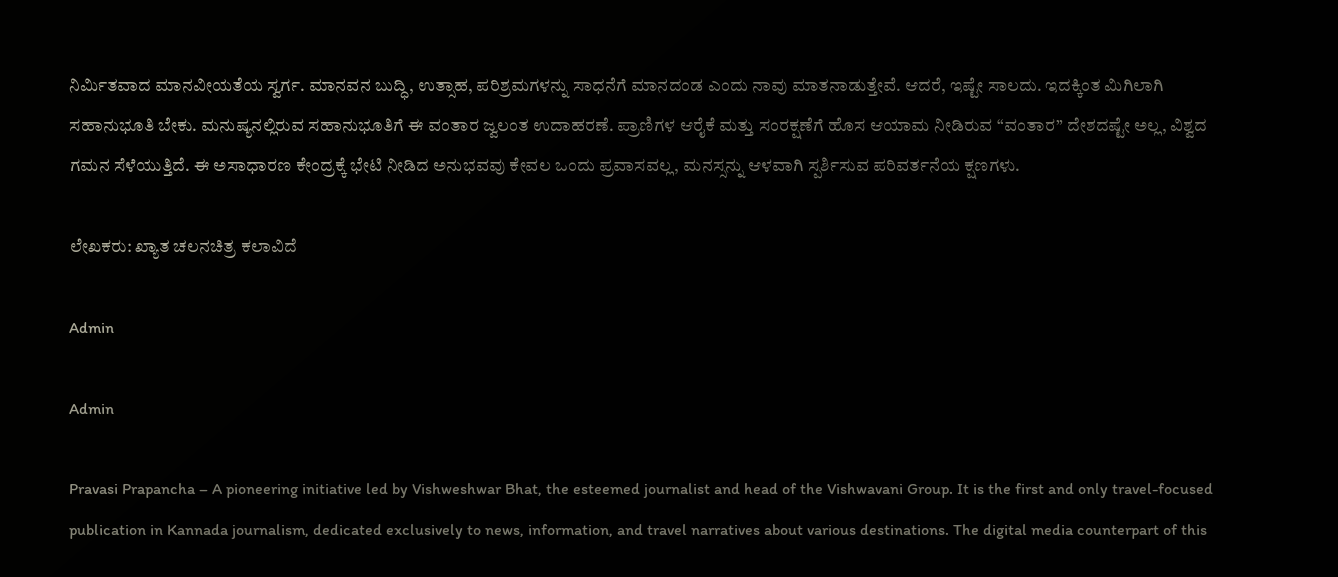ನಿರ್ಮಿತವಾದ ಮಾನವೀಯತೆಯ ಸ್ವರ್ಗ. ಮಾನವನ ಬುದ್ಧಿ, ಉತ್ಸಾಹ, ಪರಿಶ್ರಮಗಳನ್ನು ಸಾಧನೆಗೆ ಮಾನದಂಡ ಎಂದು ನಾವು ಮಾತನಾಡುತ್ತೇವೆ. ಆದರೆ, ಇಷ್ಟೇ ಸಾಲದು. ಇದಕ್ಕಿಂತ ಮಿಗಿಲಾಗಿ ಸಹಾನುಭೂತಿ ಬೇಕು. ಮನುಷ್ಯನಲ್ಲಿರುವ ಸಹಾನುಭೂತಿಗೆ ಈ ವಂತಾರ ಜ್ವಲಂತ ಉದಾಹರಣೆ. ಪ್ರಾಣಿಗಳ ಆರೈಕೆ ಮತ್ತು ಸಂರಕ್ಷಣೆಗೆ ಹೊಸ ಆಯಾಮ ನೀಡಿರುವ “ವಂತಾರ” ದೇಶದಷ್ಟೇ ಅಲ್ಲ, ವಿಶ್ವದ ಗಮನ ಸೆಳೆಯುತ್ತಿದೆ. ಈ ಅಸಾಧಾರಣ ಕೇಂದ್ರಕ್ಕೆ ಭೇಟಿ ನೀಡಿದ ಅನುಭವವು ಕೇವಲ ಒಂದು ಪ್ರವಾಸವಲ್ಲ, ಮನಸ್ಸನ್ನು ಆಳವಾಗಿ ಸ್ಪರ್ಶಿಸುವ ಪರಿವರ್ತನೆಯ ಕ್ಷಣಗಳು.

ಲೇಖಕರು: ಖ್ಯಾತ ಚಲನಚಿತ್ರ ಕಲಾವಿದೆ

Admin

Admin

Pravasi Prapancha – A pioneering initiative led by Vishweshwar Bhat, the esteemed journalist and head of the Vishwavani Group. It is the first and only travel-focused publication in Kannada journalism, dedicated exclusively to news, information, and travel narratives about various destinations. The digital media counterpart of this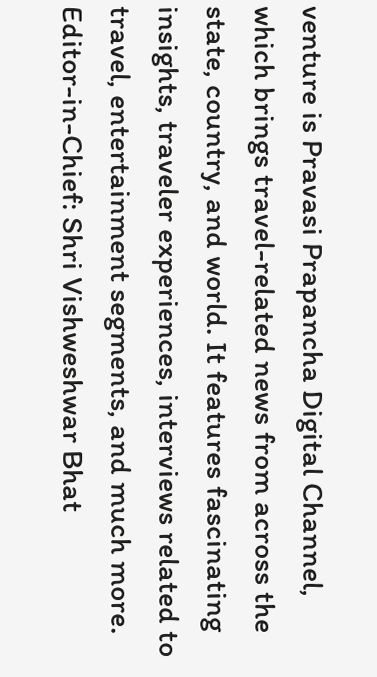venture is Pravasi Prapancha Digital Channel, which brings travel-related news from across the state, country, and world. It features fascinating insights, traveler experiences, interviews related to travel, entertainment segments, and much more. Editor-in-Chief: Shri Vishweshwar Bhat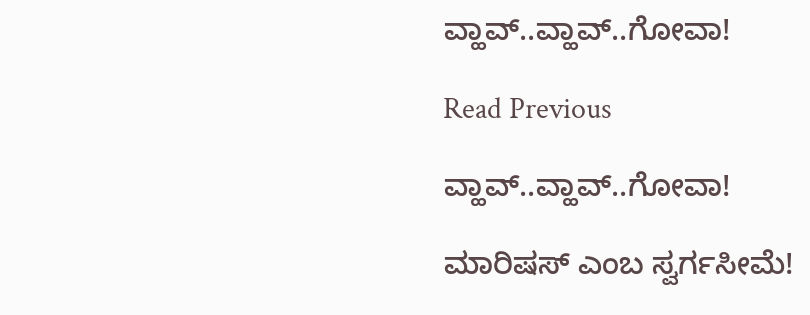ವ್ಹಾವ್..ವ್ಹಾವ್..ಗೋವಾ!

Read Previous

ವ್ಹಾವ್..ವ್ಹಾವ್..ಗೋವಾ!

ಮಾರಿಷಸ್‌ ಎಂಬ ಸ್ವರ್ಗಸೀಮೆ!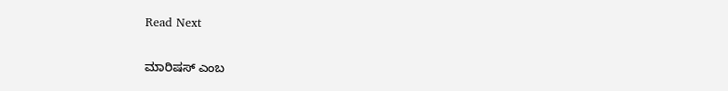Read Next

ಮಾರಿಷಸ್‌ ಎಂಬ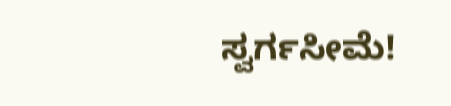ಸ್ವರ್ಗಸೀಮೆ!